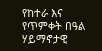የከተራ እና የጥምቀት በዓል ሃይማኖታዊ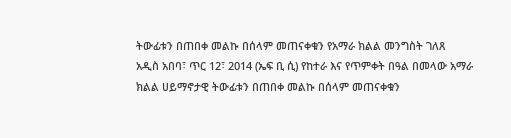ትውፊቱን በጠበቀ መልኩ በሰላም መጠናቀቁን የአማራ ክልል መንግስት ገለጸ
አዲስ አበባ፣ ጥር 12፣ 2014 (ኤፍ ቢ ሲ) የከተራ እና የጥምቀት በዓል በመላው አማራ ክልል ሀይማኖታዊ ትውፊቱን በጠበቀ መልኩ በሰላም መጠናቀቁን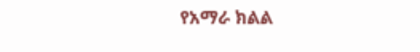የአማራ ክልል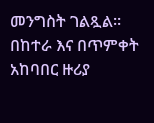መንግስት ገልጿል።
በከተራ እና በጥምቀት አከባበር ዙሪያ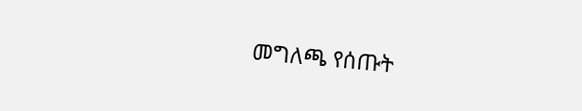መግለጫ የሰጡት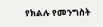የክልሉ የመንግስት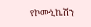የኮሙኒኬሽን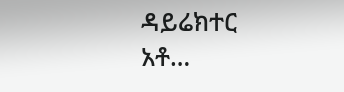ዳይሬክተር አቶ…